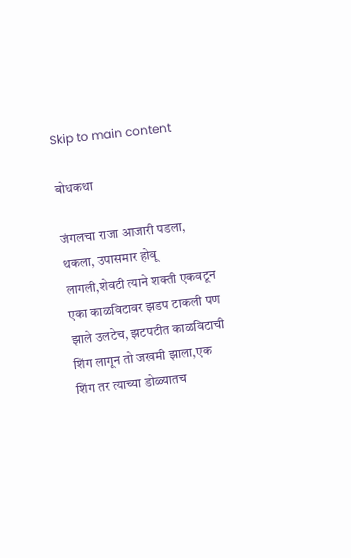Skip to main content

बोधकथा

जंगलचा राजा आजारी पडला, थकला, उपासमार होवू लागली,शेवटी त्याने शक्ती एकवटून एका काळविटावर झडप टाकली पण झाले उलटेच, झटपटीत काळविटाची शिंग लागून तो जखमी झाला,एक शिंग तर त्याच्या डोळ्यातच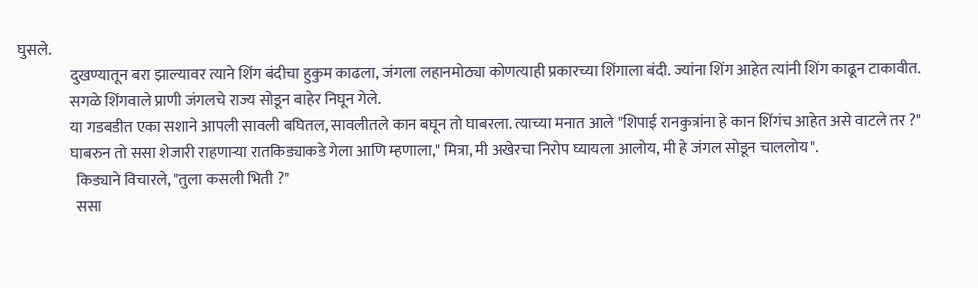घुसले.
                 दुखण्यातून बरा झाल्यावर त्याने शिंग बंदीचा हुकुम काढला, जंगला लहानमोठ्या कोणत्याही प्रकारच्या शिंगाला बंदी. ज्यांना शिंग आहेत त्यांनी शिंग काढून टाकावीत.
                 सगळे शिंगवाले प्राणी जंगलचे राज्य सोडून बाहेर निघून गेले.
                 या गडबडीत एका सशाने आपली सावली बघितल, सावलीतले कान बघून तो घाबरला. त्याच्या मनात आले "शिपाई रानकुत्रांना हे कान शिंगंच आहेत असे वाटले तर ?"
                 घाबरुन तो ससा शेजारी राहणाऱ्या रातकिड्याकडे गेला आणि म्हणाला," मित्रा, मी अखेरचा निरोप घ्यायला आलोय, मी हे जंगल सोडून चाललोय".
                   किड्याने विचारले, "तुला कसली भिती ?"
                   ससा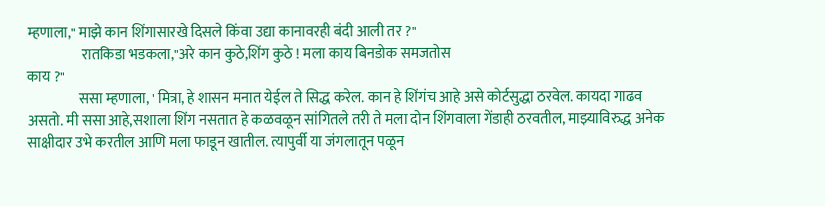म्हणाला," माझे कान शिंगासारखे दिसले किंवा उद्या कानावरही बंदी आली तर ?"
                   रातकिडा भडकला,"अरे कान कुठे,शिंग कुठे ! मला काय बिनडोक समजतोस
काय ?"
                  ससा म्हणाला, ' मित्रा, हे शासन मनात येईल ते सिद्ध करेल. कान हे शिंगंच आहे असे कोर्टसुद्धा ठरवेल. कायदा गाढव असतो. मी ससा आहे,सशाला शिंग नसतात हे कळवळून सांगितले तरी ते मला दोन शिंगवाला गेंडाही ठरवतील, माझ्याविरुद्ध अनेक साक्षीदार उभे करतील आणि मला फाडून खातील. त्यापुर्वी या जंगलातून पळून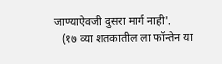जाण्याऐवजी दुसरा मार्ग नाही'.
   (१७ व्या शतकातील ला फॉन्तेन या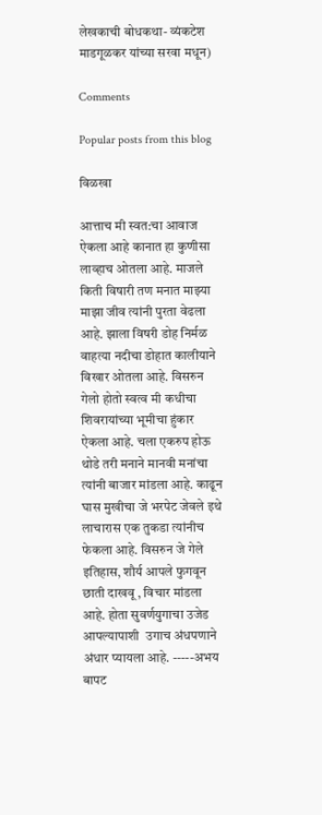लेखकाची बोधकथा- व्यंकटेश माडगूळकर यांच्या सरवा मधून)

Comments

Popular posts from this blog

विळखा

आत्ताच मी स्वत:चा आवाज ऐकला आहे कानात हा कुणीसा लाव्हाच ओतला आहे. माजले किती विषारी तण मनात माझ्या माझा जीव त्यांनी पुरता वेढला आहे. झाला विषरी डोह निर्मळ वाहत्या नदीचा डोहात कालीयाने विखार ओतला आहे. विसरुन गेलो होतो स्वत्व मी कधीचा शिवरायांच्या भूमीचा हुंकार ऐकला आहे. चला एकरुप होऊ थोडे तरी मनाने मानवी मनांचा त्यांनी बाजार मांडला आहे. काढून घास मुखीचा जे भरपेट जेवले इथे लाचारास एक तुकडा त्यांनीच फेकला आहे. विसरुन जे गेले इतिहास, शौर्य आपले फुगवून छाती दाखवू , विचार मांडला आहे. होता सुवर्णयुगाचा उजेड आपल्यापाशी  उगाच अंधपणाने अंधार प्यायला आहे. -----अभय बापट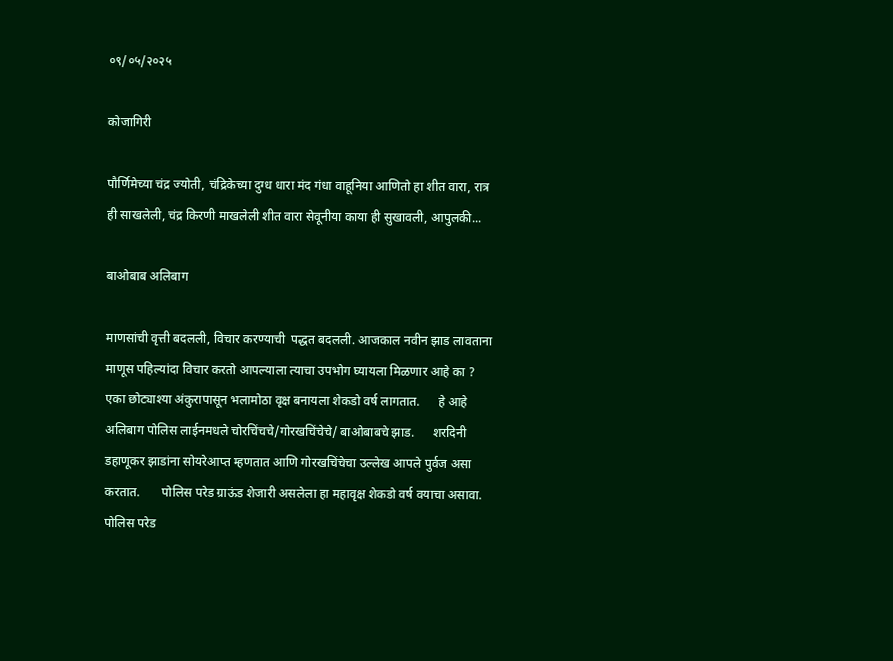०९/०५/२०२५

कोजागिरी

पौर्णिमेच्या चंद्र ज्योती, चंद्रिकेच्या दुग्ध धारा मंद गंधा वाहूनिया आणितो हा शीत वारा, रात्र ही साखलेली, चंद्र किरणी माखलेली शीत वारा सेवूनीया काया ही सुखावली, आपुलकी...

बाओबाब अलिबाग

माणसांची वृत्ती बदलली, विचार करण्याची  पद्धत बदलली. आजकाल नवीन झाड लावताना माणूस पहिल्यांदा विचार करतो आपल्याला त्याचा उपभोग घ्यायला मिळणार आहे का ?      एका छोट्याश्या अंकुरापासून भलामोठा वृक्ष बनायला शेकडो वर्ष लागतात.      हे आहे अलिबाग पोलिस लाईनमधले चोरचिंचचे/गोरखचिंचेचे/ बाओबाबचे झाड.      शरदिनी डहाणूकर झाडांना सोयरेआप्त म्हणतात आणि गोरखचिंचेचा उल्लेख आपले पुर्वज असा करतात.       पोलिस परेड ग्राऊंड शेजारी असलेला हा महावृक्ष शेकडो वर्ष वयाचा असावा. पोलिस परेड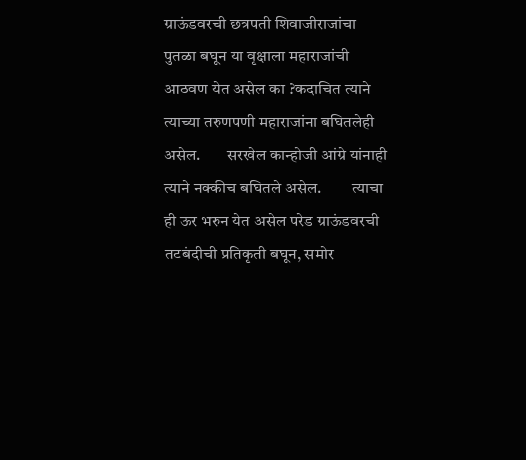ग्राऊंडवरची छत्रपती शिवाजीराजांचा पुतळा बघून या वृक्षाला महाराजांची आठवण येत असेल का ?कदाचित त्याने त्याच्या तरुणपणी महाराजांना बघितलेही असेल.        सरखेल कान्होजी आंग्रे यांनाही त्याने नक्कीच बघितले असेल.         त्याचा ही ऊर भरुन येत असेल परेड ग्राऊंडवरची तटबंदीची प्रतिकृती बघून, समोर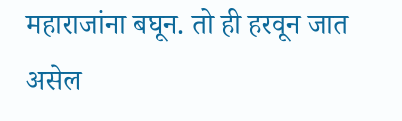महाराजांना बघून. तो ही हरवून जात असेल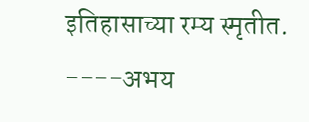इतिहासाच्या रम्य स्मृतीत. ----अभय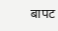बापट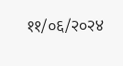११/०६/२०२४